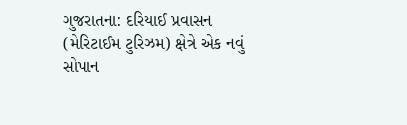ગુજરાતના: દરિયાઈ પ્રવાસન (મેરિટાઈમ ટુરિઝમ) ક્ષેત્રે એક નવું સોપાન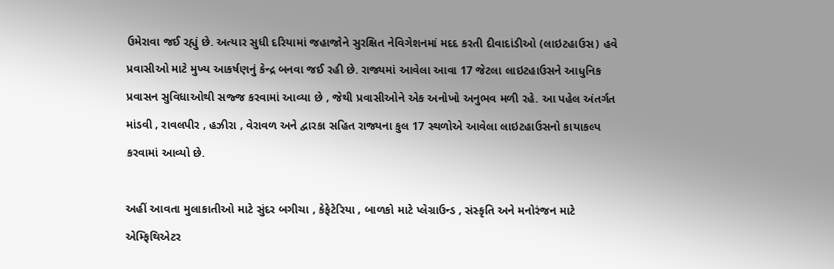ઉમેરાવા જઈ રહ્યું છે. અત્યાર સુધી દરિયામાં જહાજોને સુરક્ષિત નેવિગેશનમાં મદદ કરતી દીવાદાંડીઓ (લાઇટહાઉસ) હવે પ્રવાસીઓ માટે મુખ્ય આકર્ષણનું કેન્દ્ર બનવા જઈ રહી છે. રાજ્યમાં આવેલા આવા 17 જેટલા લાઇટહાઉસને આધુનિક પ્રવાસન સુવિધાઓથી સજ્જ કરવામાં આવ્યા છે , જેથી પ્રવાસીઓને એક અનોખો અનુભવ મળી રહે. આ પહેલ અંતર્ગત માંડવી , રાવલપીર , હઝીરા , વેરાવળ અને દ્વારકા સહિત રાજ્યના કુલ 17 સ્થળોએ આવેલા લાઇટહાઉસનો કાયાકલ્પ કરવામાં આવ્યો છે.

અહીં આવતા મુલાકાતીઓ માટે સુંદર બગીચા , કેફેટેરિયા , બાળકો માટે પ્લેગ્રાઉન્ડ , સંસ્કૃતિ અને મનોરંજન માટે એમ્ફિથિએટર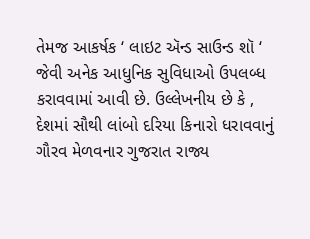તેમજ આકર્ષક ‘ લાઇટ ઍન્ડ સાઉન્ડ શૉ ‘ જેવી અનેક આધુનિક સુવિધાઓ ઉપલબ્ધ કરાવવામાં આવી છે. ઉલ્લેખનીય છે કે , દેશમાં સૌથી લાંબો દરિયા કિનારો ધરાવવાનું ગૌરવ મેળવનાર ગુજરાત રાજ્ય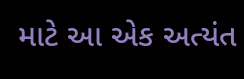માટે આ એક અત્યંત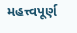મહત્ત્વપૂર્ણ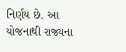નિર્ણય છે. આ યોજનાથી રાજ્યના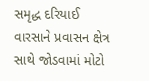સમૃદ્ધ દરિયાઈ વારસાને પ્રવાસન ક્ષેત્ર સાથે જોડવામાં મોટો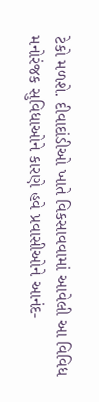ટેકો મળશે. દીવાદાંડીઓ ખાતે વિકસાવવામાં આવેલી આ વિવિધ મનોરંજક સુવિધાઓને કારણે હવે પ્રવાસીઓને આનંદ-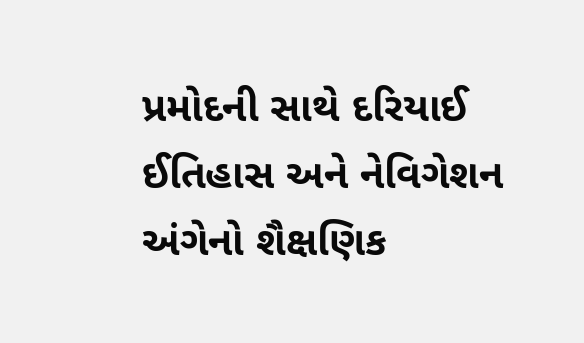પ્રમોદની સાથે દરિયાઈ ઈતિહાસ અને નેવિગેશન અંગેનો શૈક્ષણિક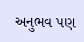અનુભવ પણ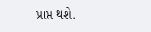પ્રાપ્ત થશે.